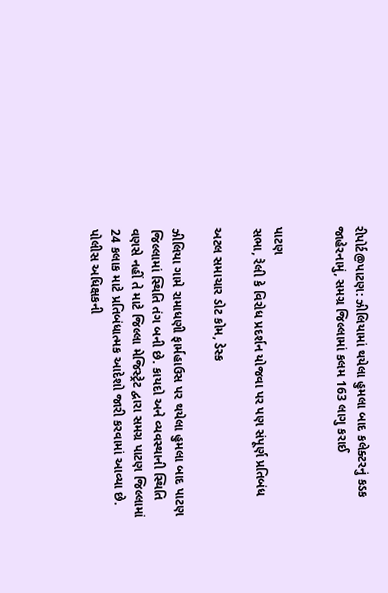રીપોર્ટ@પાટણ: ઝીલિયામાં થયેલા હુમલા બાદ કલેક્ટરનું કડક જાહેરનામું, સમગ્ર જિલ્લામાં કલમ 163 લાગુ કરાઈ


પાટણ
સભા, રેલી કે વિરોધ પ્રદર્શન યોજવા પર પણ સંપૂર્ણ પ્રતિબંધ

અટલ સમાચાર ડોટ કોમ, ડેસ્ક

ઝીલિયા ગામે રામાધણી ફાર્મહાઉસ પર થયેલા હુમલા બાદ પાટણ જિલ્લામાં સ્થિતિ તંગ બની છે. કાયદો અને વ્યવસ્થાની સ્થિતિ વણસે નહીં તે માટે જિલ્લા મેજિસ્ટ્રેટ દ્વારા સમગ્ર પાટણ જિલ્લામાં 24 કલાક માટે પ્રતિબંધાત્મક આદેશો જારી કરવામાં આવ્યા છે. પોલીસ અધિક્ષકની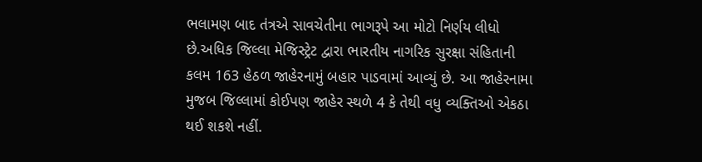ભલામણ બાદ તંત્રએ સાવચેતીના ભાગરૂપે આ મોટો નિર્ણય લીધો છે.અધિક જિલ્લા મેજિસ્ટ્રેટ દ્વારા ભારતીય નાગરિક સુરક્ષા સંહિતાની કલમ 163 હેઠળ જાહેરનામું બહાર પાડવામાં આવ્યું છે. આ જાહેરનામા મુજબ જિલ્લામાં કોઈપણ જાહેર સ્થળે 4 કે તેથી વધુ વ્યક્તિઓ એકઠા થઈ શકશે નહીં.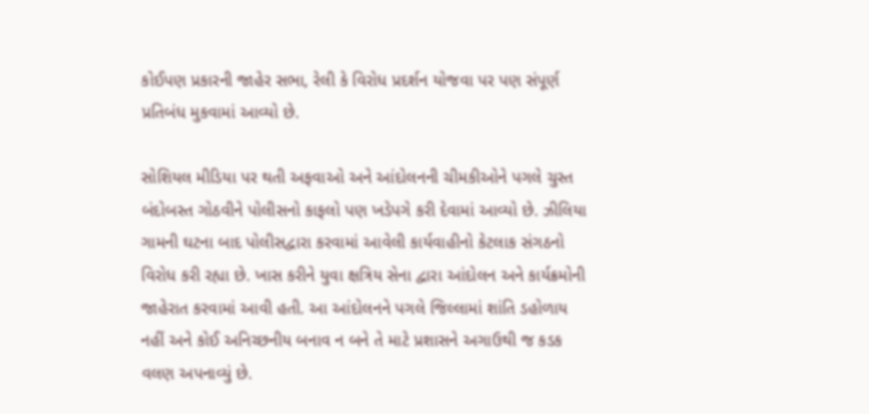કોઈપણ પ્રકારની જાહેર સભા, રેલી કે વિરોધ પ્રદર્શન યોજવા પર પણ સંપૂર્ણ પ્રતિબંધ મુકવામાં આવ્યો છે.

સોશિયલ મીડિયા પર થતી અફવાઓ અને આંદોલનની ચીમકીઓને પગલે ચુસ્ત બંદોબસ્ત ગોઠવીને પોલીસનો કાફલો પણ ખડેપગે કરી દેવામાં આવ્યો છે. ઝીલિયા ગામની ઘટના બાદ પોલીસદ્વારા કરવામાં આવેલી કાર્યવાહીનો કેટલાક સંગઠનો વિરોધ કરી રહ્યા છે. ખાસ કરીને યુવા ક્ષત્રિય સેના દ્વારા આંદોલન અને કાર્યક્રમોની જાહેરાત કરવામાં આવી હતી. આ આંદોલનને પગલે જિલ્લામાં શાંતિ ડહોળાય નહીં અને કોઈ અનિચ્છનીય બનાવ ન બને તે માટે પ્રશાસને અગાઉથી જ કડક વલણ અપનાવ્યું છે.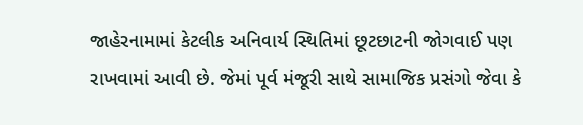જાહેરનામામાં કેટલીક અનિવાર્ય સ્થિતિમાં છૂટછાટની જોગવાઈ પણ રાખવામાં આવી છે. જેમાં પૂર્વ મંજૂરી સાથે સામાજિક પ્રસંગો જેવા કે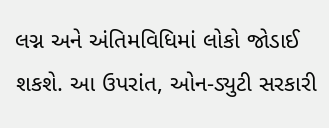લગ્ન અને અંતિમવિધિમાં લોકો જોડાઈ શકશે. આ ઉપરાંત, ઓન-ડ્યુટી સરકારી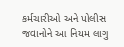કર્મચારીઓ અને પોલીસ જવાનોને આ નિયમ લાગુ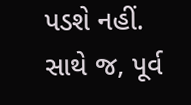પડશે નહીં. સાથે જ, પૂર્વ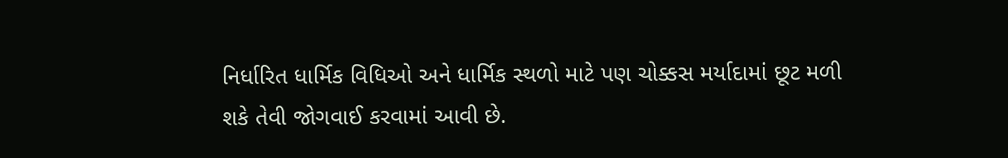નિર્ધારિત ધાર્મિક વિધિઓ અને ધાર્મિક સ્થળો માટે પણ ચોક્કસ મર્યાદામાં છૂટ મળી શકે તેવી જોગવાઈ કરવામાં આવી છે.